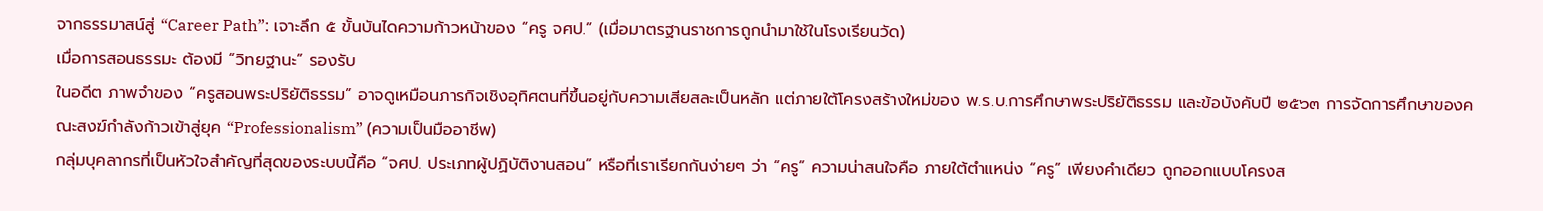จากธรรมาสน์สู่ “Career Path”: เจาะลึก ๕ ขั้นบันไดความก้าวหน้าของ “ครู จศป.” (เมื่อมาตรฐานราชการถูกนำมาใช้ในโรงเรียนวัด)
เมื่อการสอนธรรมะ ต้องมี “วิทยฐานะ” รองรับ
ในอดีต ภาพจำของ “ครูสอนพระปริยัติธรรม” อาจดูเหมือนภารกิจเชิงอุทิศตนที่ขึ้นอยู่กับความเสียสละเป็นหลัก แต่ภายใต้โครงสร้างใหม่ของ พ.ร.บ.การศึกษาพระปริยัติธรรม และข้อบังคับปี ๒๕๖๓ การจัดการศึกษาของคณะสงฆ์กำลังก้าวเข้าสู่ยุค “Professionalism” (ความเป็นมืออาชีพ)
กลุ่มบุคลากรที่เป็นหัวใจสำคัญที่สุดของระบบนี้คือ “จศป. ประเภทผู้ปฏิบัติงานสอน” หรือที่เราเรียกกันง่ายๆ ว่า “ครู” ความน่าสนใจคือ ภายใต้ตำแหน่ง “ครู” เพียงคำเดียว ถูกออกแบบโครงส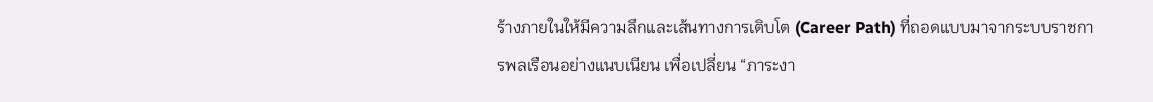ร้างภายในให้มีความลึกและเส้นทางการเติบโต (Career Path) ที่ถอดแบบมาจากระบบราชการพลเรือนอย่างแนบเนียน เพื่อเปลี่ยน “ภาระงา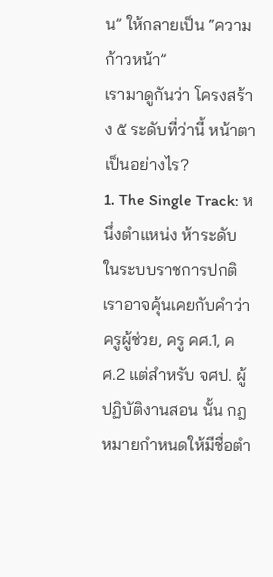น” ให้กลายเป็น “ความก้าวหน้า”
เรามาดูกันว่า โครงสร้าง ๕ ระดับที่ว่านี้ หน้าตาเป็นอย่างไร?
1. The Single Track: หนึ่งตำแหน่ง ห้าระดับ
ในระบบราชการปกติ เราอาจคุ้นเคยกับคำว่า ครูผู้ช่วย, ครู คศ.1, คศ.2 แต่สำหรับ จศป. ผู้ปฏิบัติงานสอน นั้น กฎหมายกำหนดให้มีชื่อตำ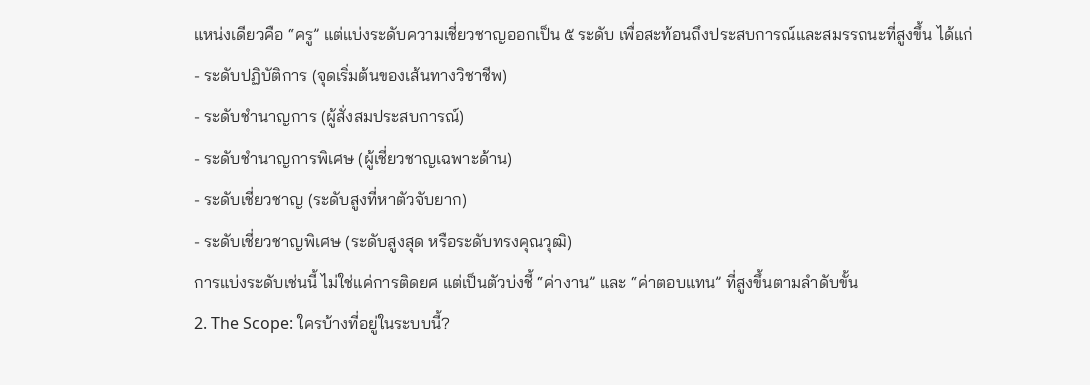แหน่งเดียวคือ “ครู” แต่แบ่งระดับความเชี่ยวชาญออกเป็น ๕ ระดับ เพื่อสะท้อนถึงประสบการณ์และสมรรถนะที่สูงขึ้น ได้แก่
- ระดับปฏิบัติการ (จุดเริ่มต้นของเส้นทางวิชาชีพ)
- ระดับชำนาญการ (ผู้สั่งสมประสบการณ์)
- ระดับชำนาญการพิเศษ (ผู้เชี่ยวชาญเฉพาะด้าน)
- ระดับเชี่ยวชาญ (ระดับสูงที่หาตัวจับยาก)
- ระดับเชี่ยวชาญพิเศษ (ระดับสูงสุด หรือระดับทรงคุณวุฒิ)
การแบ่งระดับเช่นนี้ ไม่ใช่แค่การติดยศ แต่เป็นตัวบ่งชี้ “ค่างาน” และ “ค่าตอบแทน” ที่สูงขึ้นตามลำดับขั้น
2. The Scope: ใครบ้างที่อยู่ในระบบนี้?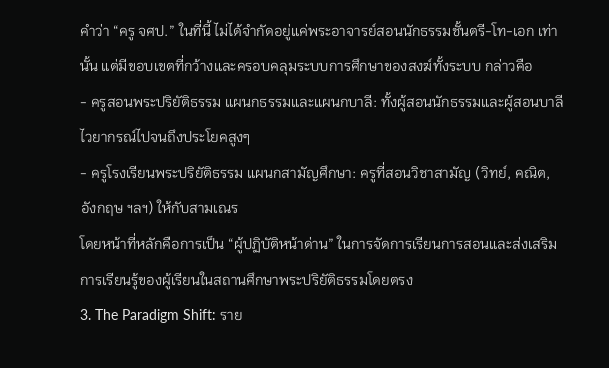คำว่า “ครู จศป.” ในที่นี้ ไม่ได้จำกัดอยู่แค่พระอาจารย์สอนนักธรรมชั้นตรี-โท-เอก เท่านั้น แต่มีขอบเขตที่กว้างและครอบคลุมระบบการศึกษาของสงฆ์ทั้งระบบ กล่าวคือ
- ครูสอนพระปริยัติธรรม แผนกธรรมและแผนกบาลี: ทั้งผู้สอนนักธรรมและผู้สอนบาลีไวยากรณ์ไปจนถึงประโยคสูงๆ
- ครูโรงเรียนพระปริยัติธรรม แผนกสามัญศึกษา: ครูที่สอนวิชาสามัญ (วิทย์, คณิต, อังกฤษ ฯลฯ) ให้กับสามเณร
โดยหน้าที่หลักคือการเป็น “ผู้ปฏิบัติหน้าด่าน” ในการจัดการเรียนการสอนและส่งเสริมการเรียนรู้ของผู้เรียนในสถานศึกษาพระปริยัติธรรมโดยตรง
3. The Paradigm Shift: ราย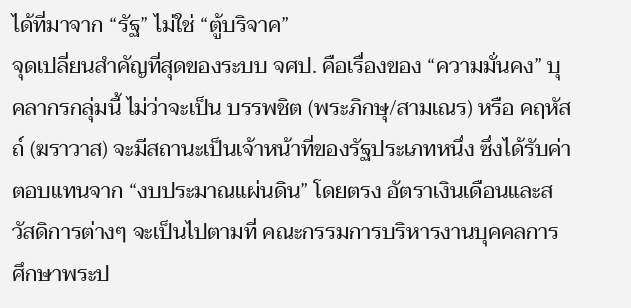ได้ที่มาจาก “รัฐ” ไม่ใช่ “ตู้บริจาค”
จุดเปลี่ยนสำคัญที่สุดของระบบ จศป. คือเรื่องของ “ความมั่นคง” บุคลากรกลุ่มนี้ ไม่ว่าจะเป็น บรรพชิต (พระภิกษุ/สามเณร) หรือ คฤหัสถ์ (ฆราวาส) จะมีสถานะเป็นเจ้าหน้าที่ของรัฐประเภทหนึ่ง ซึ่งได้รับค่าตอบแทนจาก “งบประมาณแผ่นดิน” โดยตรง อัตราเงินเดือนและสวัสดิการต่างๆ จะเป็นไปตามที่ คณะกรรมการบริหารงานบุคคลการศึกษาพระป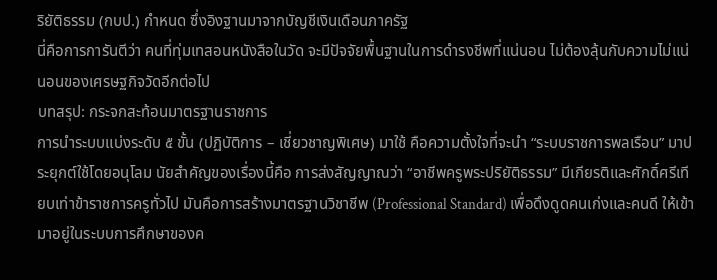ริยัติธรรม (กบป.) กำหนด ซึ่งอิงฐานมาจากบัญชีเงินเดือนภาครัฐ
นี่คือการการันตีว่า คนที่ทุ่มเทสอนหนังสือในวัด จะมีปัจจัยพื้นฐานในการดำรงชีพที่แน่นอน ไม่ต้องลุ้นกับความไม่แน่นอนของเศรษฐกิจวัดอีกต่อไป
บทสรุป: กระจกสะท้อนมาตรฐานราชการ
การนำระบบแบ่งระดับ ๕ ขั้น (ปฏิบัติการ – เชี่ยวชาญพิเศษ) มาใช้ คือความตั้งใจที่จะนำ “ระบบราชการพลเรือน” มาประยุกต์ใช้โดยอนุโลม นัยสำคัญของเรื่องนี้คือ การส่งสัญญาณว่า “อาชีพครูพระปริยัติธรรม” มีเกียรติและศักดิ์ศรีเทียบเท่าข้าราชการครูทั่วไป มันคือการสร้างมาตรฐานวิชาชีพ (Professional Standard) เพื่อดึงดูดคนเก่งและคนดี ให้เข้ามาอยู่ในระบบการศึกษาของค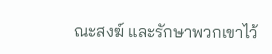ณะสงฆ์ และรักษาพวกเขาไว้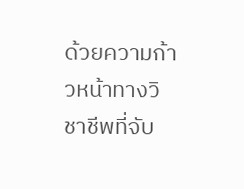ด้วยความก้าวหน้าทางวิชาชีพที่จับ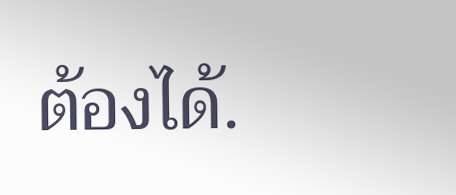ต้องได้.